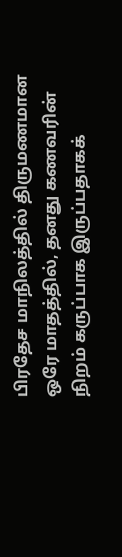பிரதேச மாநிலத்தில் திருமணமான ஒரே மாதத்தில், தனது கணவரின் நிறம் கருப்பாக இருப்பதாகக்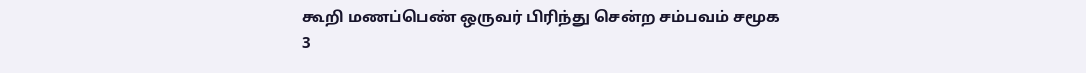கூறி மணப்பெண் ஒருவர் பிரிந்து சென்ற சம்பவம் சமூக
3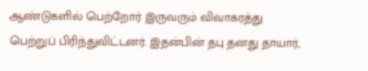ஆண்டுகளில் பெற்றோர் இருவரும் விவாகரத்து பெற்றுப் பிரிந்துவிட்டனர். இதன்பின் தபு தனது தாயார்,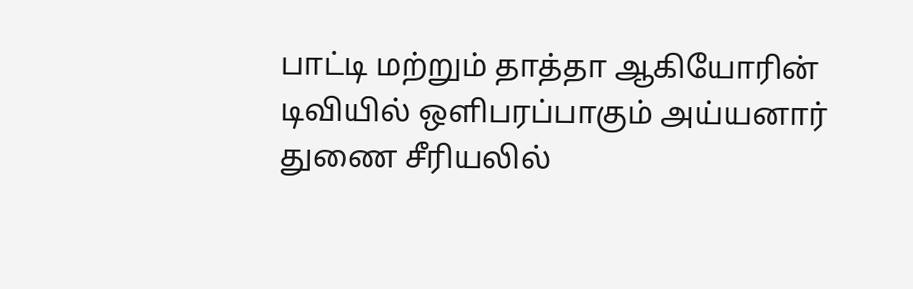பாட்டி மற்றும் தாத்தா ஆகியோரின்
டிவியில் ஒளிபரப்பாகும் அய்யனார் துணை சீரியலில்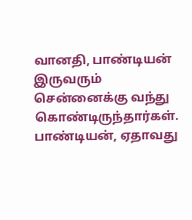வானதி, பாண்டியன் இருவரும் சென்னைக்கு வந்து கொண்டிருந்தார்கள். பாண்டியன், ஏதாவது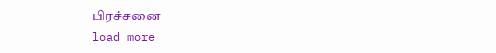பிரச்சனை
load more